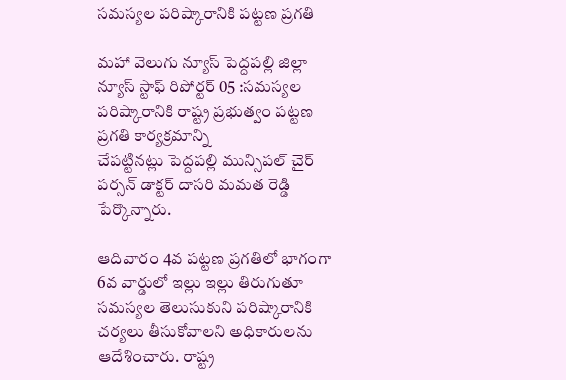సమస్యల పరిష్కారానికి పట్టణ ప్రగతి

మహా వెలుగు న్యూస్ పెద్దపల్లి జిల్లా న్యూస్ స్టాఫ్ రిపోర్టర్ 05 :సమస్యల పరిష్కారానికి రాష్ట్ర ప్రభుత్వం పట్టణ ప్రగతి కార్యక్రమాన్ని
చేపట్టినట్లు పెద్దపల్లి మున్సిపల్ చైర్ పర్సన్ డాక్టర్ దాసరి మమత రెడ్డి పేర్కొన్నారు.

ఆదివారం 4వ పట్టణ ప్రగతిలో భాగంగా 6వ వార్డులో ఇల్లు ఇల్లు తిరుగుతూ సమస్యల తెలుసుకుని పరిష్కారానికి
చర్యలు తీసుకోవాలని అధికారులను ఆదేశించారు. రాష్ట్ర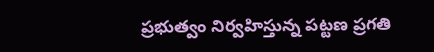ప్రభుత్వం నిర్వహిస్తున్న పట్టణ ప్రగతి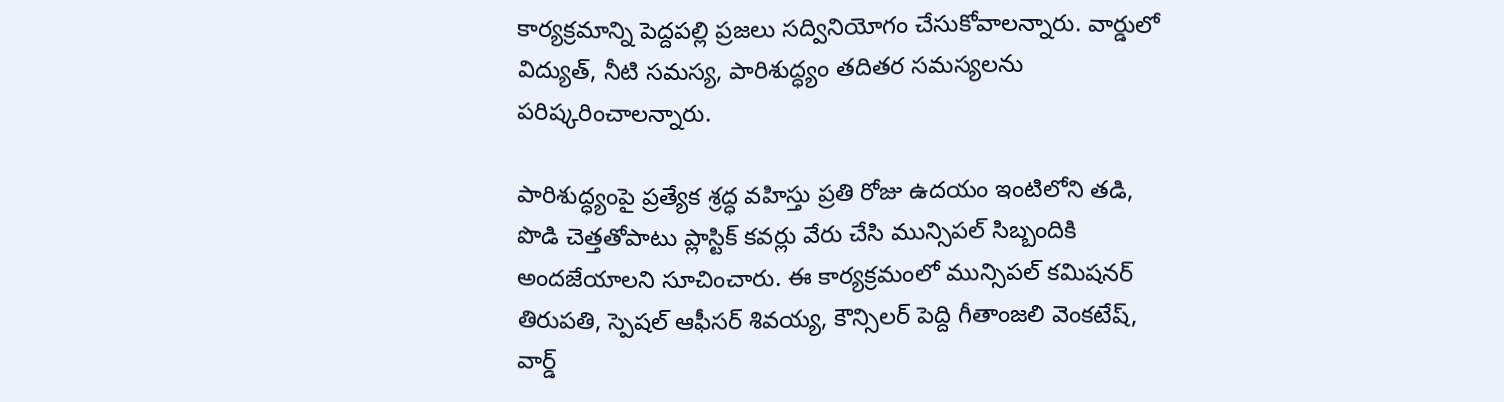కార్యక్రమాన్ని పెద్దపల్లి ప్రజలు సద్వినియోగం చేసుకోవాలన్నారు. వార్డులో విద్యుత్, నీటి సమస్య, పారిశుద్ధ్యం తదితర సమస్యలను పరిష్కరించాలన్నారు.

పారిశుద్ధ్యంపై ప్రత్యేక శ్రద్ధ వహిస్తు ప్రతి రోజు ఉదయం ఇంటిలోని తడి, పొడి చెత్తతోపాటు ప్లాస్టిక్ కవర్లు వేరు చేసి మున్సిపల్ సిబ్బందికి అందజేయాలని సూచించారు. ఈ కార్యక్రమంలో మున్సిపల్ కమిషనర్ తిరుపతి, స్పెషల్ ఆఫీసర్ శివయ్య, కౌన్సిలర్ పెద్ది గీతాంజలి వెంకటేష్, వార్డ్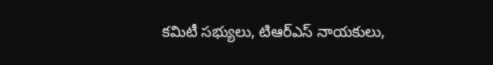కమిటీ సభ్యులు, టిఆర్ఎస్ నాయకులు,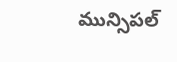మున్సిపల్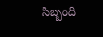సిబ్బంది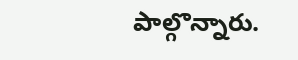పాల్గొన్నారు.